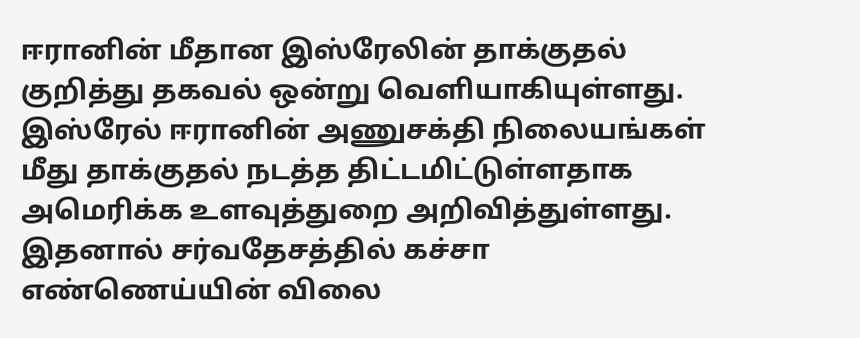ஈரானின் மீதான இஸ்ரேலின் தாக்குதல் குறித்து தகவல் ஒன்று வெளியாகியுள்ளது. இஸ்ரேல் ஈரானின் அணுசக்தி நிலையங்கள் மீது தாக்குதல் நடத்த திட்டமிட்டுள்ளதாக அமெரிக்க உளவுத்துறை அறிவித்துள்ளது.
இதனால் சர்வதேசத்தில் கச்சா எண்ணெய்யின் விலை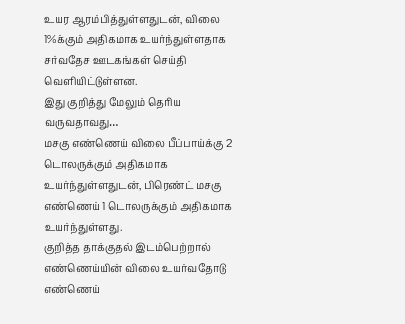உயர ஆரம்பித்துள்ளதுடன், விலை 1%க்கும் அதிகமாக உயர்ந்துள்ளதாக சர்வதேச ஊடகங்கள் செய்தி வெளியிட்டுள்ளன.
இது குறித்து மேலும் தெரிய வருவதாவது…
மசகு எண்ணெய் விலை பீப்பாய்க்கு 2 டொலருக்கும் அதிகமாக உயர்ந்துள்ளதுடன், பிரெண்ட் மசகு எண்ணெய் 1 டொலருக்கும் அதிகமாக உயர்ந்துள்ளது.
குறித்த தாக்குதல் இடம்பெற்றால் எண்ணெய்யின் விலை உயர்வதோடு எண்ணெய்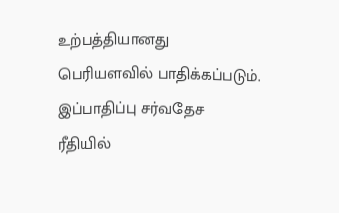உற்பத்தியானது பெரியளவில் பாதிக்கப்படும். இப்பாதிப்பு சர்வதேச ரீதியில்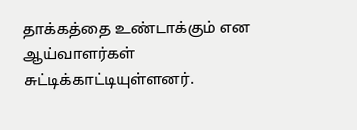தாக்கத்தை உண்டாக்கும் என ஆய்வாளர்கள் சுட்டிக்காட்டியுள்ளனர்.